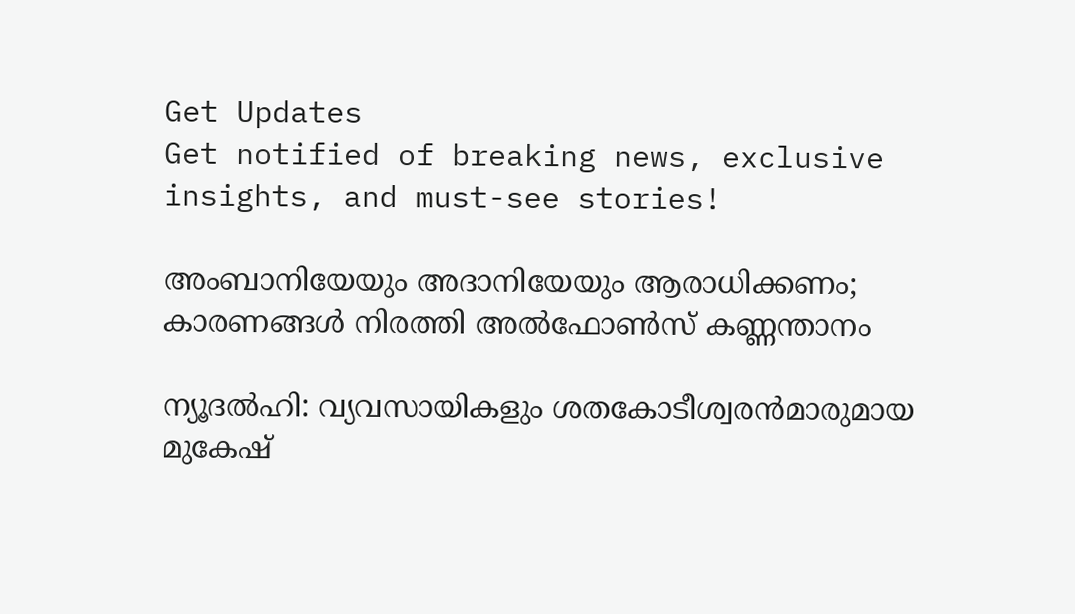Get Updates
Get notified of breaking news, exclusive insights, and must-see stories!

അംബാനിയേയും അദാനിയേയും ആരാധിക്കണം; കാരണങ്ങള്‍ നിരത്തി അല്‍ഫോണ്‍സ് കണ്ണന്താനം

ന്യൂദല്‍ഹി: വ്യവസായികളും ശതകോടീശ്വരന്‍മാരുമായ മുകേഷ്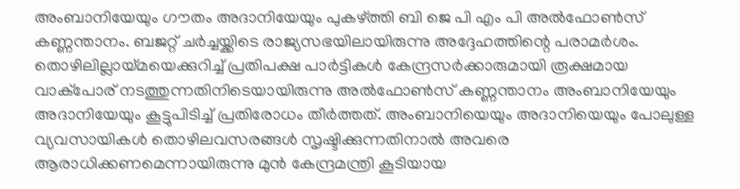അംബാനിയേയും ഗൗതം അദാനിയേയും പുകഴ്ത്തി ബി ജെ പി എം പി അല്‍ഫോണ്‍സ് കണ്ണന്താനം. ബജറ്റ് ചര്‍ച്ചയ്ക്കിടെ രാജ്യസഭയിലായിരുന്നു അദ്ദേഹത്തിന്റെ പരാമര്‍ശം. തൊഴിലില്ലായ്മയെക്കുറിച്ച് പ്രതിപക്ഷ പാര്‍ട്ടികള്‍ കേന്ദ്രസര്‍ക്കാരുമായി രൂക്ഷമായ വാക്‌പോര് നടത്തുന്നതിനിടെയായിരുന്നു അല്‍ഫോണ്‍സ് കണ്ണന്താനം അംബാനിയേയും അദാനിയേയും കൂട്ടുപിടിച്ച് പ്രതിരോധം തീര്‍ത്തത്. അംബാനിയെയും അദാനിയെയും പോലുള്ള വ്യവസായികള്‍ തൊഴിലവസരങ്ങള്‍ സൃഷ്ടിക്കുന്നതിനാല്‍ അവരെ ആരാധിക്കണമെന്നായിരുന്നു മുന്‍ കേന്ദ്രമന്ത്രി കൂടിയായ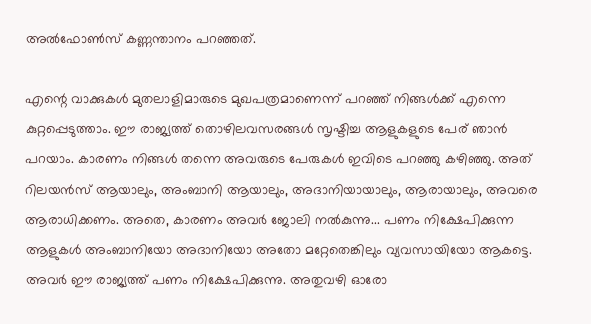അല്‍ഫോണ്‍സ് കണ്ണന്താനം പറഞ്ഞത്.

എന്റെ വാക്കുകള്‍ മുതലാളിമാരുടെ മുഖപത്രമാണെന്ന് പറഞ്ഞ് നിങ്ങള്‍ക്ക് എന്നെ കുറ്റപ്പെടുത്താം. ഈ രാജ്യത്ത് തൊഴിലവസരങ്ങള്‍ സൃഷ്ടിച്ച ആളുകളുടെ പേര് ഞാന്‍ പറയാം. കാരണം നിങ്ങള്‍ തന്നെ അവരുടെ പേരുകള്‍ ഇവിടെ പറഞ്ഞു കഴിഞ്ഞു. അത് റിലയന്‍സ് ആയാലും, അംബാനി ആയാലും, അദാനിയായാലും, ആരായാലും, അവരെ ആരാധിക്കണം. അതെ, കാരണം അവര്‍ ജോലി നല്‍കുന്നു... പണം നിക്ഷേപിക്കുന്ന ആളുകള്‍ അംബാനിയോ അദാനിയോ അതോ മറ്റേതെങ്കിലും വ്യവസായിയോ ആകട്ടെ. അവര്‍ ഈ രാജ്യത്ത് പണം നിക്ഷേപിക്കുന്നു. അതുവഴി ഓരോ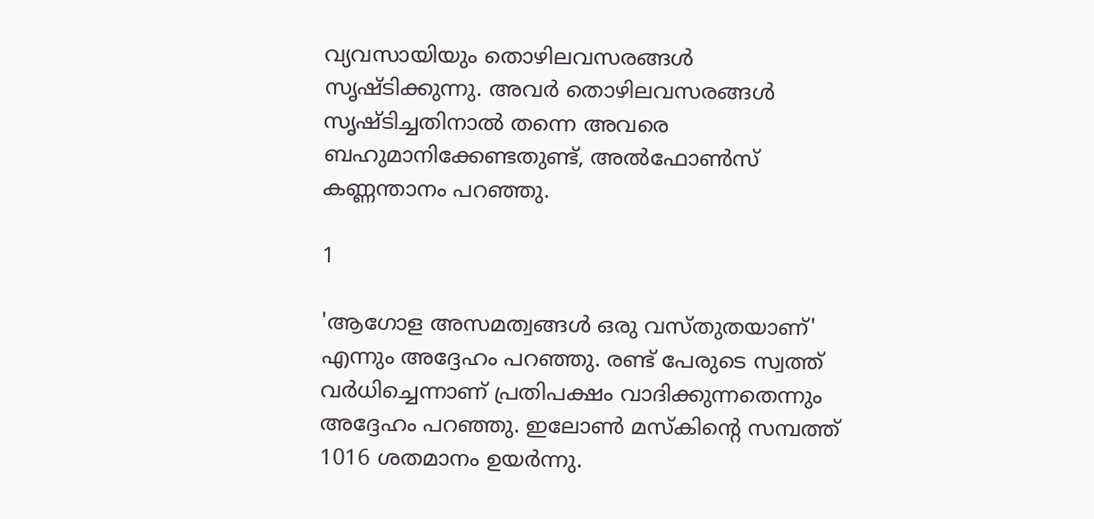വ്യവസായിയും തൊഴിലവസരങ്ങള്‍ സൃഷ്ടിക്കുന്നു. അവര്‍ തൊഴിലവസരങ്ങള്‍ സൃഷ്ടിച്ചതിനാല്‍ തന്നെ അവരെ ബഹുമാനിക്കേണ്ടതുണ്ട്, അല്‍ഫോണ്‍സ് കണ്ണന്താനം പറഞ്ഞു.

1

'ആഗോള അസമത്വങ്ങള്‍ ഒരു വസ്തുതയാണ്' എന്നും അദ്ദേഹം പറഞ്ഞു. രണ്ട് പേരുടെ സ്വത്ത് വര്‍ധിച്ചെന്നാണ് പ്രതിപക്ഷം വാദിക്കുന്നതെന്നും അദ്ദേഹം പറഞ്ഞു. ഇലോണ്‍ മസ്‌കിന്റെ സമ്പത്ത് 1016 ശതമാനം ഉയര്‍ന്നു.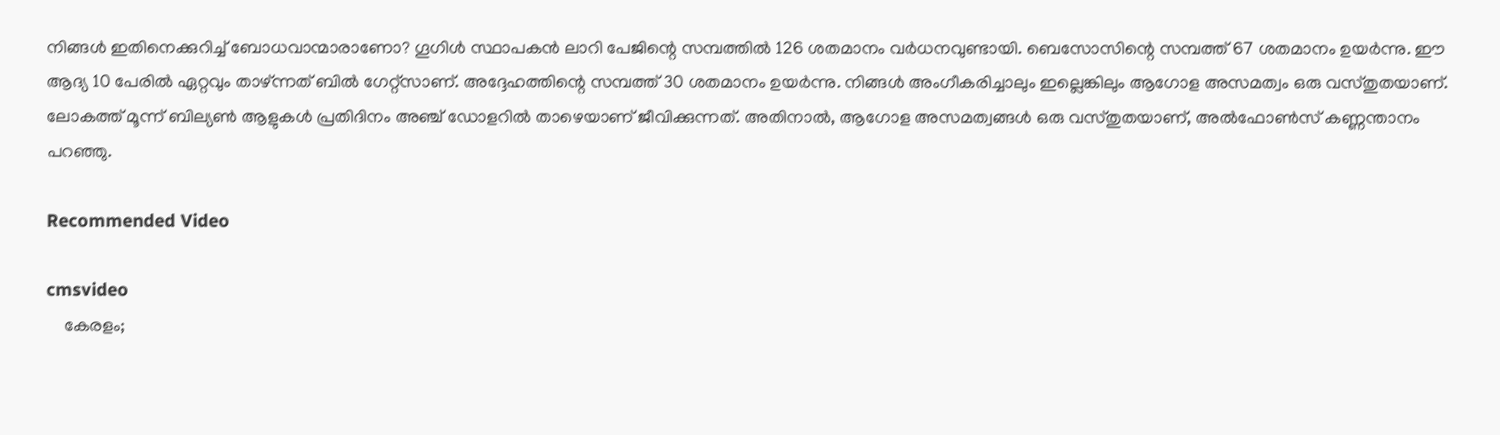നിങ്ങള്‍ ഇതിനെക്കുറിച്ച് ബോധവാന്മാരാണോ? ഗൂഗിള്‍ സ്ഥാപകന്‍ ലാറി പേജിന്റെ സമ്പത്തില്‍ 126 ശതമാനം വര്‍ധനവുണ്ടായി. ബെസോസിന്റെ സമ്പത്ത് 67 ശതമാനം ഉയര്‍ന്നു. ഈ ആദ്യ 10 പേരില്‍ ഏറ്റവും താഴ്ന്നത് ബില്‍ ഗേറ്റ്സാണ്. അദ്ദേഹത്തിന്റെ സമ്പത്ത് 30 ശതമാനം ഉയര്‍ന്നു. നിങ്ങള്‍ അംഗീകരിച്ചാലും ഇല്ലെങ്കിലും ആഗോള അസമത്വം ഒരു വസ്തുതയാണ്. ലോകത്ത് മൂന്ന് ബില്യണ്‍ ആളുകള്‍ പ്രതിദിനം അഞ്ച് ഡോളറില്‍ താഴെയാണ് ജീവിക്കുന്നത്. അതിനാല്‍, ആഗോള അസമത്വങ്ങള്‍ ഒരു വസ്തുതയാണ്, അല്‍ഫോണ്‍സ് കണ്ണന്താനം പറഞ്ഞു.

Recommended Video

cmsvideo
    കേരളം;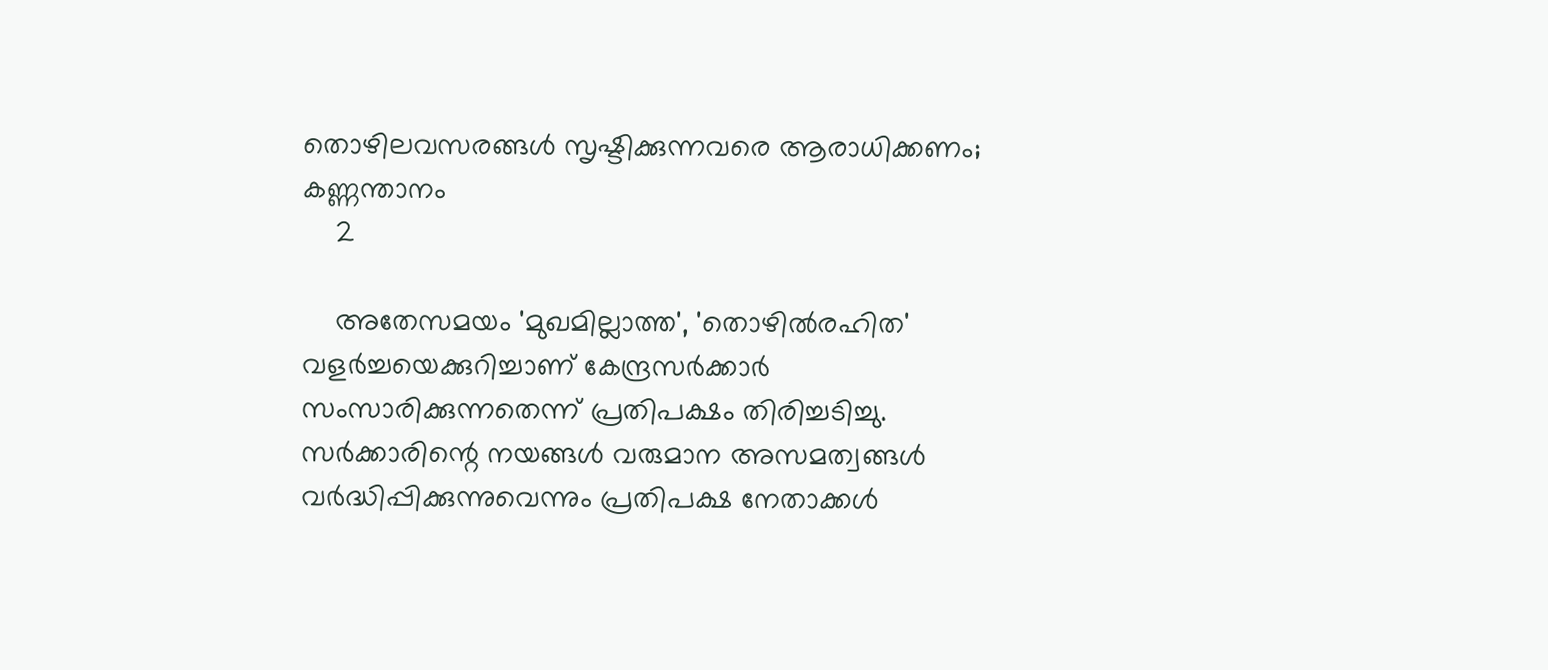തൊഴിലവസരങ്ങള്‍ സൃഷ്ടിക്കുന്നവരെ ആരാധിക്കണം; കണ്ണന്താനം
    2

    അതേസമയം 'മുഖമില്ലാത്ത', 'തൊഴില്‍രഹിത' വളര്‍ച്ചയെക്കുറിച്ചാണ് കേന്ദ്രസര്‍ക്കാര്‍ സംസാരിക്കുന്നതെന്ന് പ്രതിപക്ഷം തിരിച്ചടിച്ചു. സര്‍ക്കാരിന്റെ നയങ്ങള്‍ വരുമാന അസമത്വങ്ങള്‍ വര്‍ദ്ധിപ്പിക്കുന്നുവെന്നും പ്രതിപക്ഷ നേതാക്കള്‍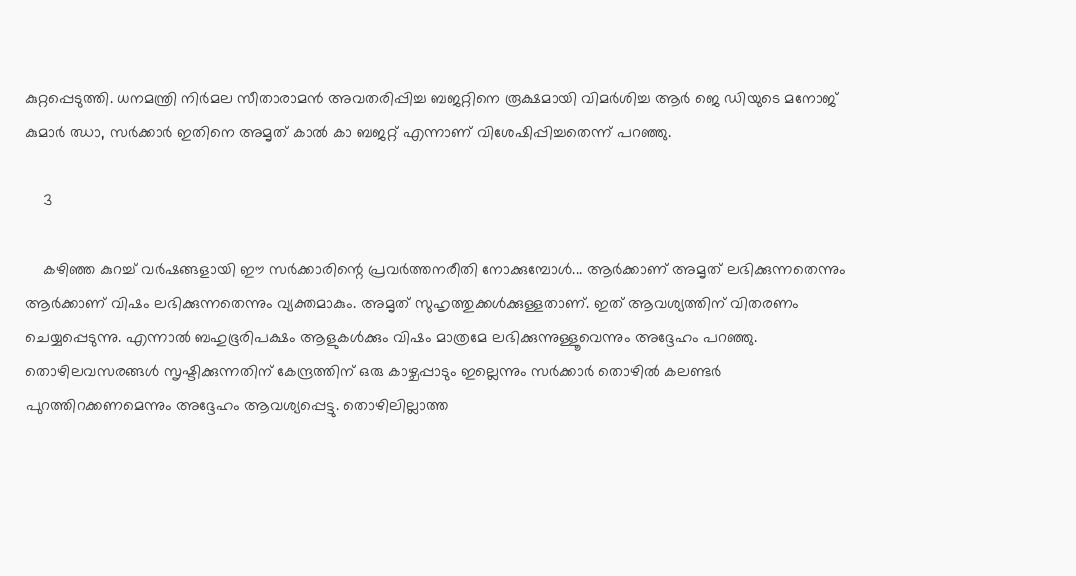കുറ്റപ്പെടുത്തി. ധനമന്ത്രി നിര്‍മല സീതാരാമന്‍ അവതരിപ്പിച്ച ബജറ്റിനെ രൂക്ഷമായി വിമര്‍ശിച്ച ആര്‍ ജെ ഡിയുടെ മനോജ് കുമാര്‍ ഝാ, സര്‍ക്കാര്‍ ഇതിനെ അമൃത് കാല്‍ കാ ബജറ്റ് എന്നാണ് വിശേഷിപ്പിച്ചതെന്ന് പറഞ്ഞു.

    3

    കഴിഞ്ഞ കുറച്ച് വര്‍ഷങ്ങളായി ഈ സര്‍ക്കാരിന്റെ പ്രവര്‍ത്തനരീതി നോക്കുമ്പോള്‍... ആര്‍ക്കാണ് അമൃത് ലഭിക്കുന്നതെന്നും ആര്‍ക്കാണ് വിഷം ലഭിക്കുന്നതെന്നും വ്യക്തമാകും. അമൃത് സുഹൃത്തുക്കള്‍ക്കുള്ളതാണ്. ഇത് ആവശ്യത്തിന് വിതരണം ചെയ്യപ്പെടുന്നു. എന്നാല്‍ ബഹുഭൂരിപക്ഷം ആളുകള്‍ക്കും വിഷം മാത്രമേ ലഭിക്കുന്നുള്ളൂവെന്നും അദ്ദേഹം പറഞ്ഞു. തൊഴിലവസരങ്ങള്‍ സൃഷ്ടിക്കുന്നതിന് കേന്ദ്രത്തിന് ഒരു കാഴ്ചപ്പാടും ഇല്ലെന്നും സര്‍ക്കാര്‍ തൊഴില്‍ കലണ്ടര്‍ പുറത്തിറക്കണമെന്നും അദ്ദേഹം ആവശ്യപ്പെട്ടു. തൊഴിലില്ലാത്ത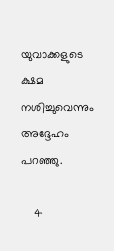യുവാക്കളുടെ ക്ഷമ നശിച്ചുവെന്നും അദ്ദേഹം പറഞ്ഞു.

    4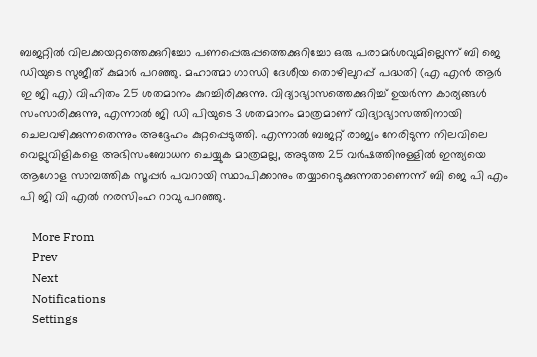ബജറ്റില്‍ വിലക്കയറ്റത്തെക്കുറിച്ചോ പണപ്പെരുപ്പത്തെക്കുറിച്ചോ ഒരു പരാമര്‍ശവുമില്ലെന്ന് ബി ജെ ഡിയുടെ സുജീത് കുമാര്‍ പറഞ്ഞു. മഹാത്മാ ഗാന്ധി ദേശീയ തൊഴിലുറപ്പ് പദ്ധതി (എ എന്‍ ആര്‍ ഇ ജി എ) വിഹിതം 25 ശതമാനം കുറച്ചിരിക്കുന്നു. വിദ്യാഭ്യാസത്തെക്കുറിച്ച് ഉയര്‍ന്ന കാര്യങ്ങള്‍ സംസാരിക്കുന്നു, എന്നാല്‍ ജി ഡി പിയുടെ 3 ശതമാനം മാത്രമാണ് വിദ്യാഭ്യാസത്തിനായി ചെലവഴിക്കുന്നതെന്നും അദ്ദേഹം കുറ്റപ്പെടുത്തി. എന്നാല്‍ ബജറ്റ് രാജ്യം നേരിടുന്ന നിലവിലെ വെല്ലുവിളികളെ അഭിസംബോധന ചെയ്യുക മാത്രമല്ല, അടുത്ത 25 വര്‍ഷത്തിനുള്ളില്‍ ഇന്ത്യയെ ആഗോള സാമ്പത്തിക സൂപ്പര്‍ പവറായി സ്ഥാപിക്കാനും തയ്യാറെടുക്കുന്നതാണെന്ന് ബി ജെ പി എം പി ജി വി എല്‍ നരസിംഹ റാവു പറഞ്ഞു.

    More From
    Prev
    Next
    Notifications
    Settings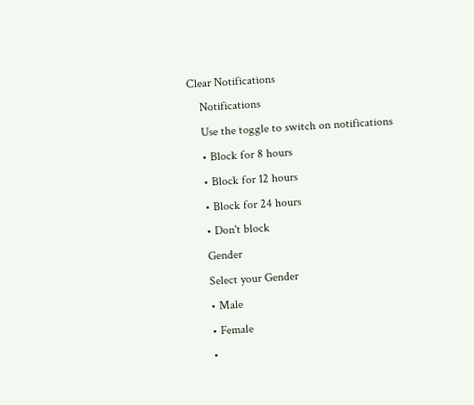Clear Notifications
    Notifications
    Use the toggle to switch on notifications
    • Block for 8 hours
    • Block for 12 hours
    • Block for 24 hours
    • Don't block
    Gender
    Select your Gender
    • Male
    • Female
    •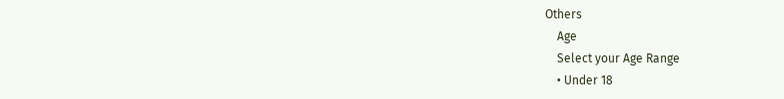Others
    Age
    Select your Age Range
    • Under 18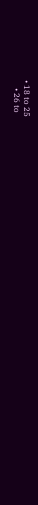• 18 to 25
    • 26 to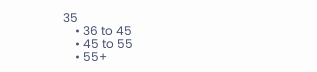35
    • 36 to 45
    • 45 to 55
    • 55+